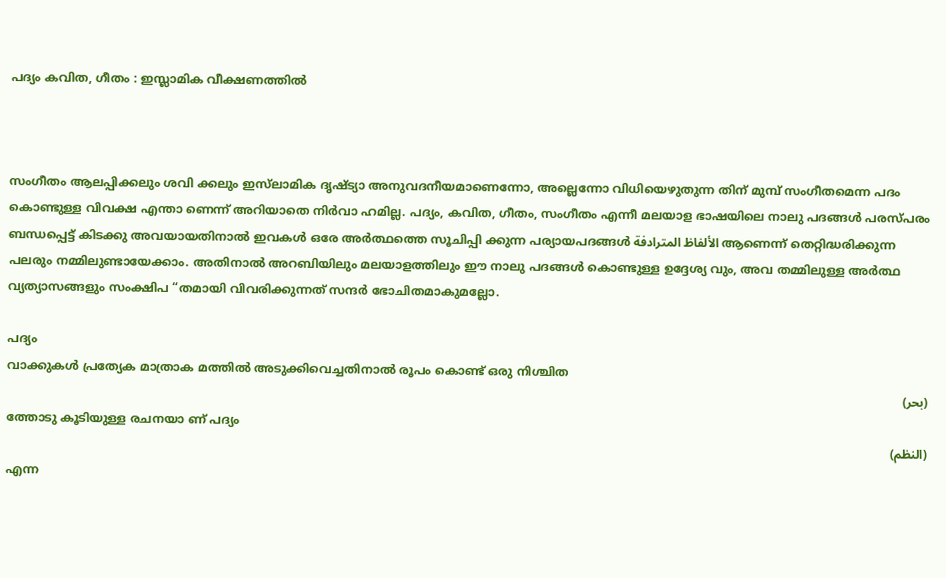പദ്യം കവിത, ഗീതം : ഇസ്ലാമിക വീക്ഷണത്തിൽ



സംഗീതം ആലപ്പിക്കലും ശവി ക്കലും ഇസ്‌ലാമിക ദൃഷ്ട്യാ അനുവദനീയമാണെന്നോ, അല്ലെന്നോ വിധിയെഴുതുന്ന തിന് മുമ്പ് സംഗീതമെന്ന പദം കൊണ്ടുള്ള വിവക്ഷ എന്താ ണെന്ന് അറിയാതെ നിർവാ ഹമില്ല. പദ്യം, കവിത, ഗീതം, സംഗീതം എന്നീ മലയാള ഭാഷയിലെ നാലു പദങ്ങൾ പരസ്‌പരം ബന്ധപ്പെട്ട് കിടക്കു അവയായതിനാൽ ഇവകൾ ഒരേ അർത്ഥത്തെ സൂചിപ്പി ക്കുന്ന പര്യായപദങ്ങൾ الألفاظ المترادفة ആണെന്ന് തെറ്റിദ്ധരിക്കുന്ന പലരും നമ്മിലുണ്ടായേക്കാം. അതിനാൽ അറബിയിലും മലയാളത്തിലും ഈ നാലു പദങ്ങൾ കൊണ്ടുള്ള ഉദ്ദേശ്യ വും, അവ തമ്മിലുള്ള അർത്ഥ വ്യത്യാസങ്ങളും സംക്ഷിപ “തമായി വിവരിക്കുന്നത് സന്ദർ ഭോചിതമാകുമല്ലോ.

പദ്യം
വാക്കുകൾ പ്രത്യേക മാത്രാക മത്തിൽ അടുക്കിവെച്ചതിനാൽ രൂപം കൊണ്ട് ഒരു നിശ്ചിത
(بحر)
ത്തോടു കൂടിയുള്ള രചനയാ ണ് പദ്യം
(النظم)
എന്ന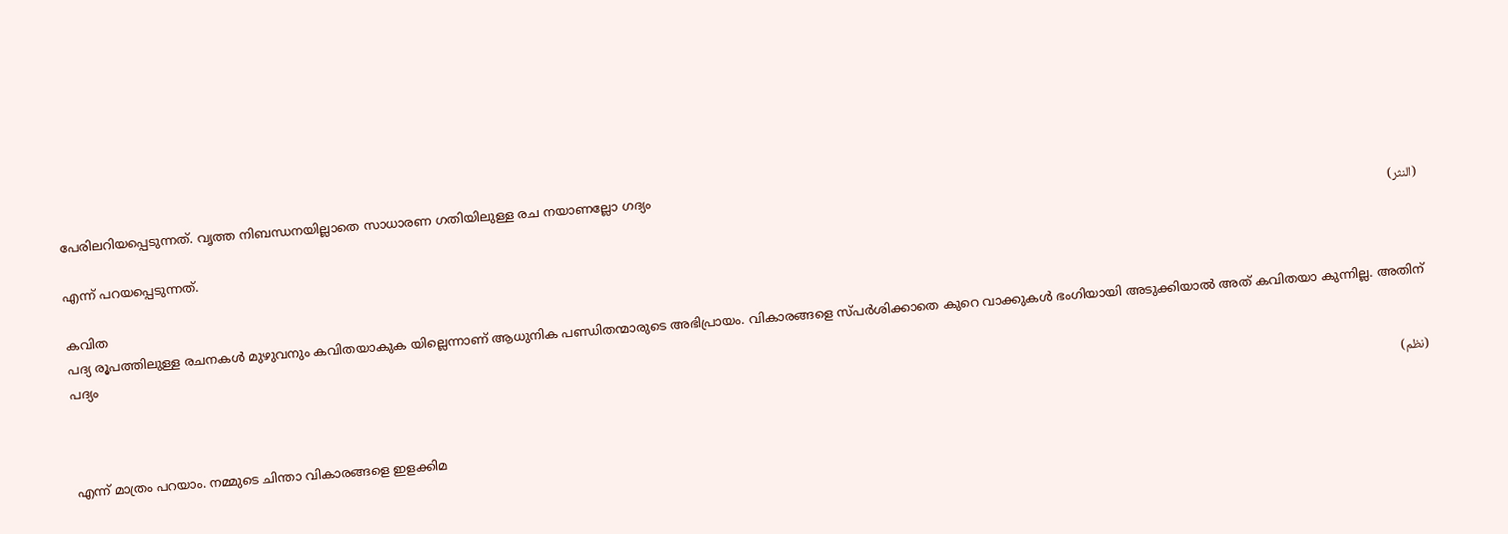പേരിലറിയപ്പെടുന്നത്. വൃത്ത നിബന്ധനയില്ലാതെ സാധാരണ ഗതിയിലുള്ള രച നയാണല്ലോ ഗദ്യം
(النثر)
എന്ന് പറയപ്പെടുന്നത്.

കവിത
പദ്യ രൂപത്തിലുള്ള രചനകൾ മുഴുവനും കവിതയാകുക യില്ലെന്നാണ് ആധുനിക പണ്ഡിതന്മാരുടെ അഭിപ്രായം. വികാരങ്ങളെ സ്പ‌ർശിക്കാതെ കുറെ വാക്കുകൾ ഭംഗിയായി അടുക്കിയാൽ അത് കവിതയാ കുന്നില്ല. അതിന് പദ്യം

(نظم)

എന്ന് മാത്രം പറയാം. നമ്മുടെ ചിന്താ വികാരങ്ങളെ ഇളക്കിമ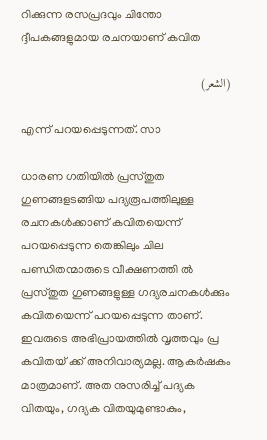റിക്കുന്ന രസപ്രദവും ചിന്തോ ദ്ദീപകങ്ങളുമായ രചനയാണ് കവിത

(الشعر)

എന്ന് പറയപ്പെടുന്നത്. സാ

ധാരണ ഗതിയിൽ പ്രസ്തുത ഗുണങ്ങളടങ്ങിയ പദ്യരൂപത്തിലുള്ള രചനകൾക്കാണ് കവിതയെന്ന് പറയപ്പെടുന്ന തെങ്കിലും ചില പണ്ഡിതന്മാരുടെ വീക്ഷണത്തി ൽ പ്രസ്‌തുത ഗുണങ്ങളുള്ള ഗദ്യരചനകൾക്കും കവിതയെന്ന് പറയപ്പെടുന്ന താണ്. ഇവരുടെ അഭിപ്രായത്തിൽ വൃത്തവും പ്ര കവിതയ് ക്ക് അനിവാര്യമല്ല. ആകർഷകം മാത്രമാണ്. അത നുസരിച്ച് പദ്യക വിതയും, ഗദ്യക വിതയുമുണ്ടാകും,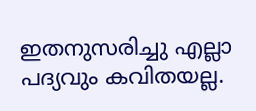ഇതനുസരിച്ചു എല്ലാ പദ്യവും കവിതയല്ല.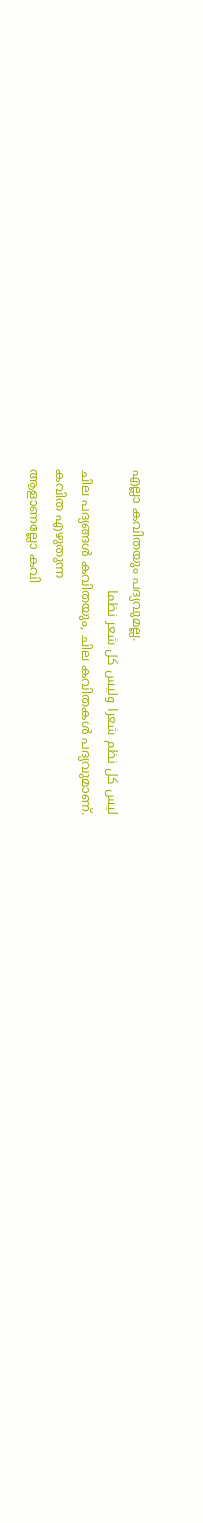എല്ലാ കവിതയും പദ്യവുമല്ല.
ليس كل نظم شعرا وليس كل شعر نظما
ചില പദ്യങ്ങൾ കവിതയും, ചില കവിതകൾ പദ്യവുമാണ്.
കവിത എഴുതുന്ന
ആളാണല്ലോ കവി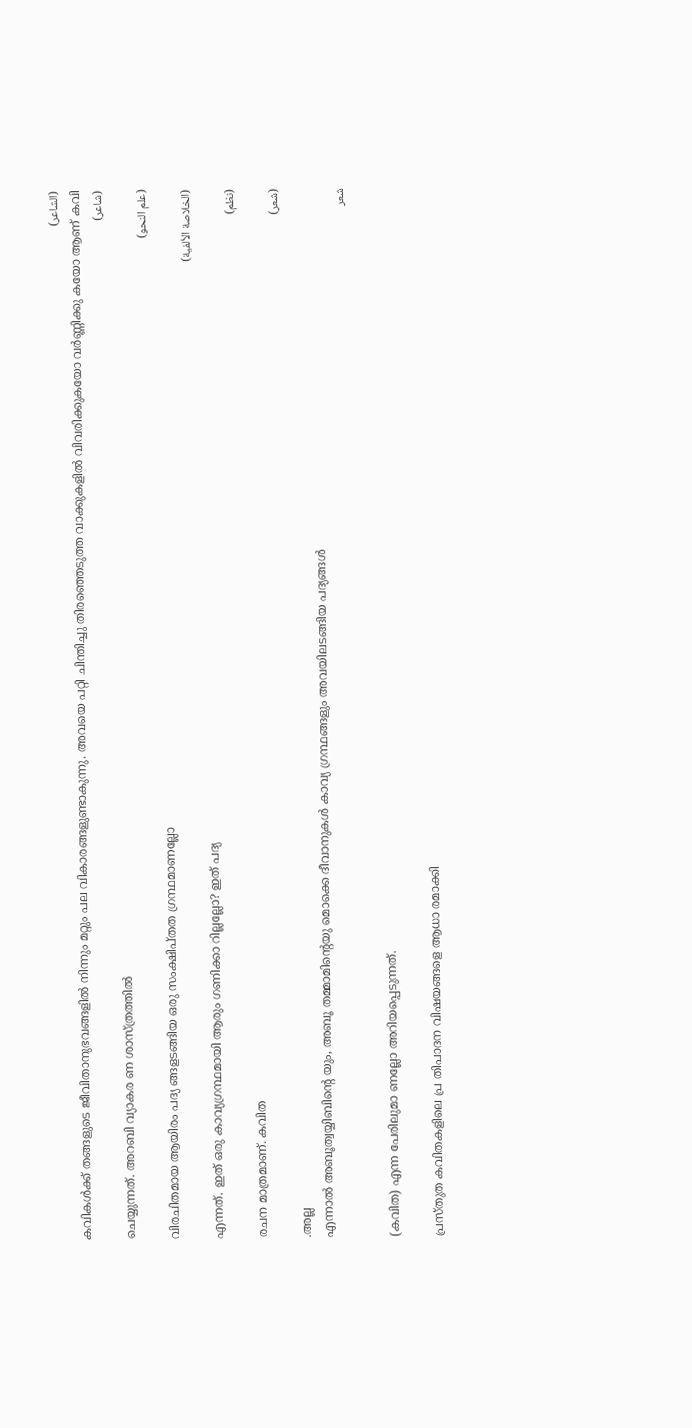(الشاعر)
കവികൾക്ക് തങ്ങളുടെ ജീവിതാനുഭവങ്ങളിൽ നിന്നും മറ്റും പല വികാരങ്ങളുണ്ടാകുന്നു. അവയെ പറ്റി ചിന്തിച്ചു തിരഞ്ഞെടുത്ത വാക്കുകളിൽ വിവരിക്കുകയോ വർണ്ണിക്കു കയോ ആണ് കവി
(شاعر)
ചെയ്യുന്നത്. അറബി വ്യാകര ണ ശാസ്ത്രത്തിൽ
(علم النحو)
വിരചിതമായ ആയിരം പദ്യ ങ്ങളടങ്ങിയ ഒരു സംക്ഷിപ്ത‌ത ഗ്രന്ഥമാണല്ലോ
(الخلاصة الألفية)
എന്നത്. ഇത് ഒരു കാവ്യഗ്രന്ഥമായി ആരും ഗണിക്കാ റില്ലല്ലോ? ഇത് പദ്യ
(نظم)
രചന മാത്രമാണ്. കവിത
(شعر)
.അല്ല
എന്നാൽ അബൂത്വയ്യിബിൻ്റെ യും, അബൂ തമ്മാമിന്റെയു മൊക്കെ ദീവാനുകൾ കാവ്യ ഗ്രന്ഥങ്ങളും അവയിലടങ്ങിയ പദ്യങ്ങൾ
شعر

(കവിത) എന്ന പേരിലുമാ ണല്ലോ അറിയപ്പെടുന്നത്.

പ്രസ്തു‌ത കവിതകളിലെ പ്ര തിപാദന വിഷയങ്ങളെ ആധാ രമാക്കി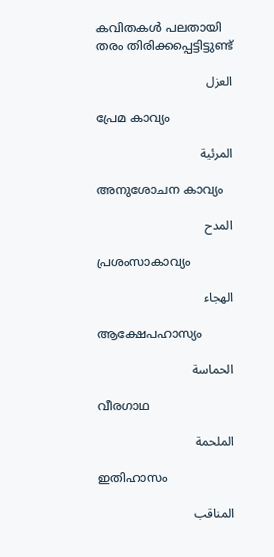കവിതകൾ പലതായി തരം തിരിക്കപ്പെട്ടിട്ടുണ്ട്

العزل

പ്രേമ കാവ്യം

المرئية

അനുശോചന കാവ്യം

المدح

പ്രശംസാകാവ്യം

الهجاء

ആക്ഷേപഹാസ്യം

الحماسة

വീരഗാഥ

الملحمة

ഇതിഹാസം

المناقب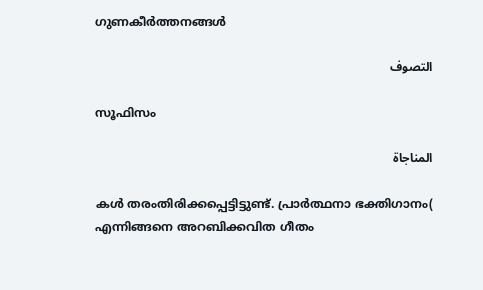ഗുണകീർത്തനങ്ങൾ

التصوف

സൂഫിസം

المناجاة

കൾ തരംതിരിക്കപ്പെട്ടിട്ടുണ്ട്. പ്രാർത്ഥനാ ഭക്തിഗാനം( എന്നിങ്ങനെ അറബിക്കവിത ഗീതം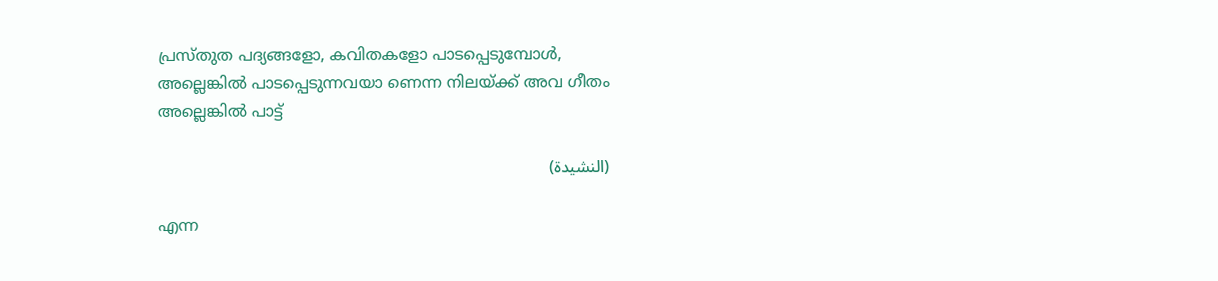പ്രസ്തു‌ത പദ്യങ്ങളോ, കവിതകളോ പാടപ്പെടുമ്പോൾ, അല്ലെങ്കിൽ പാടപ്പെടുന്നവയാ ണെന്ന നിലയ്ക്ക് അവ ഗീതം അല്ലെങ്കിൽ പാട്ട്

(النشيدة)

എന്ന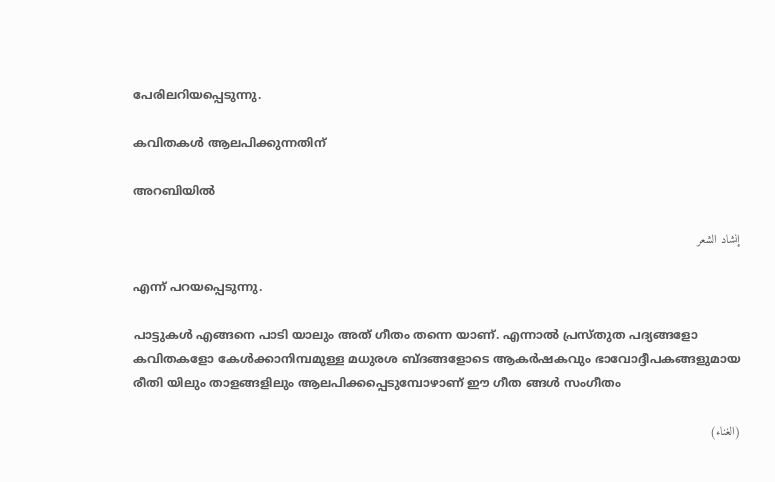പേരിലറിയപ്പെടുന്നു.

കവിതകൾ ആലപിക്കുന്നതിന്

അറബിയിൽ

إنشاد الشعر

എന്ന് പറയപ്പെടുന്നു.

പാട്ടുകൾ എങ്ങനെ പാടി യാലും അത് ഗീതം തന്നെ യാണ്. എന്നാൽ പ്രസ്‌തുത പദ്യങ്ങളോ കവിതകളോ കേൾക്കാനിമ്പമുള്ള മധുരശ ബ്ദങ്ങളോടെ ആകർഷകവും ഭാവോദ്ദീപകങ്ങളുമായ രീതി യിലും താളങ്ങളിലും ആലപിക്കപ്പെടുമ്പോഴാണ് ഈ ഗീത ങ്ങൾ സംഗീതം

(الغناء)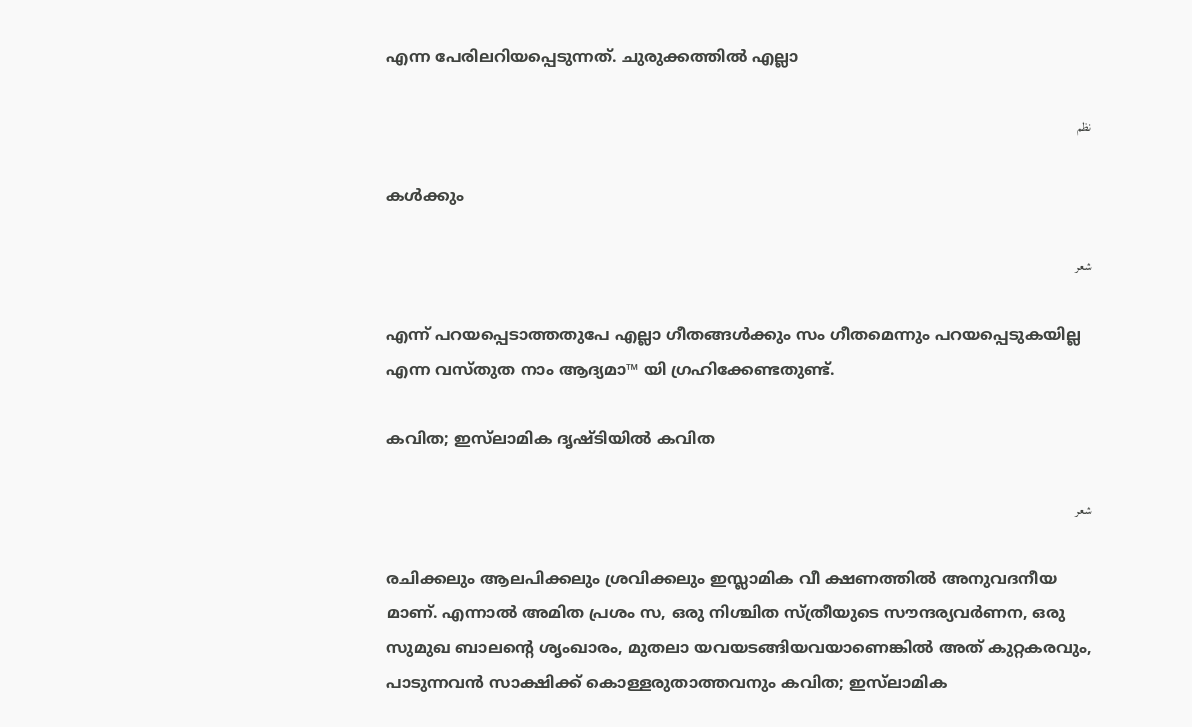എന്ന പേരിലറിയപ്പെടുന്നത്. ചുരുക്കത്തിൽ എല്ലാ

نظم

കൾക്കും

شعر

എന്ന് പറയപ്പെടാത്തതുപേ എല്ലാ ഗീതങ്ങൾക്കും സം ഗീതമെന്നും പറയപ്പെടുകയില്ല എന്ന വസ്തുത നാം ആദ്യമാ™ യി ഗ്രഹിക്കേണ്ടതുണ്ട്.

കവിത; ഇസ്‌ലാമിക ദൃഷ്ടിയിൽ കവിത

شعر

രചിക്കലും ആലപിക്കലും ശ്രവിക്കലും ഇസ്ലാമിക വീ ക്ഷണത്തിൽ അനുവദനീയ മാണ്. എന്നാൽ അമിത പ്രശം സ, ഒരു നിശ്ചിത സ്ത്രീയുടെ സൗന്ദര്യവർണന, ഒരു സുമുഖ ബാലന്റെ ശൃംഖാരം, മുതലാ യവയടങ്ങിയവയാണെങ്കിൽ അത് കുറ്റകരവും, പാടുന്നവൻ സാക്ഷിക്ക് കൊള്ളരുതാത്തവനും കവിത; ഇസ്‌ലാമിക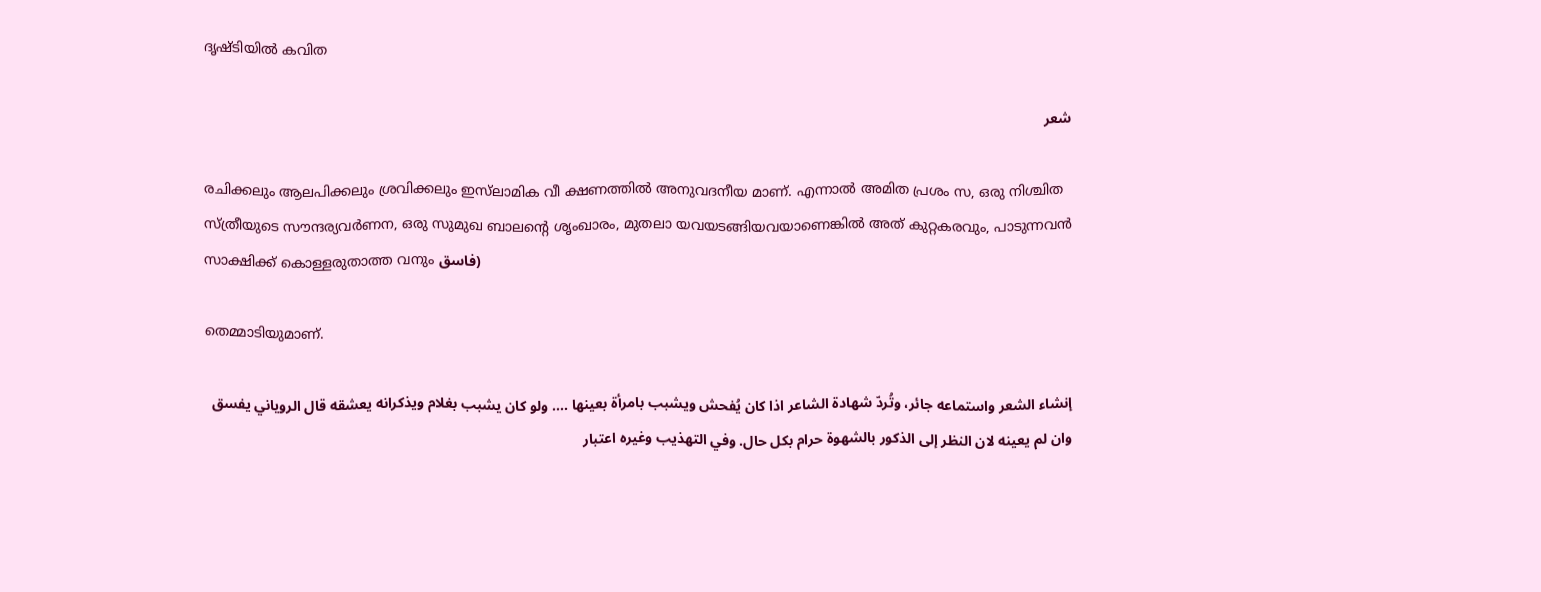ദൃഷ്ടിയിൽ കവിത

شعر

രചിക്കലും ആലപിക്കലും ശ്രവിക്കലും ഇസ്‌ലാമിക വീ ക്ഷണത്തിൽ അനുവദനീയ മാണ്. എന്നാൽ അമിത പ്രശം സ, ഒരു നിശ്ചിത സ്ത്രീയുടെ സൗന്ദര്യവർണന, ഒരു സുമുഖ ബാലൻ്റെ ശൃംഖാരം, മുതലാ യവയടങ്ങിയവയാണെങ്കിൽ അത് കുറ്റകരവും, പാടുന്നവൻ സാക്ഷിക്ക് കൊള്ളരുതാത്ത വനും فاسق)

തെമ്മാടിയുമാണ്.

إنشاء الشعر واستماعه جائر، وتُردّ شهادة الشاعر اذا كان يُفحش ويشبب بامرأة بعينها .... ولو كان يشبب بغلام ويذكرانه يعشقه قال الروياني يفسق وان لم يعينه لان النظر إلى الذكور بالشهوة حرام بكل حال. وفي التهذيب وغيره اعتبار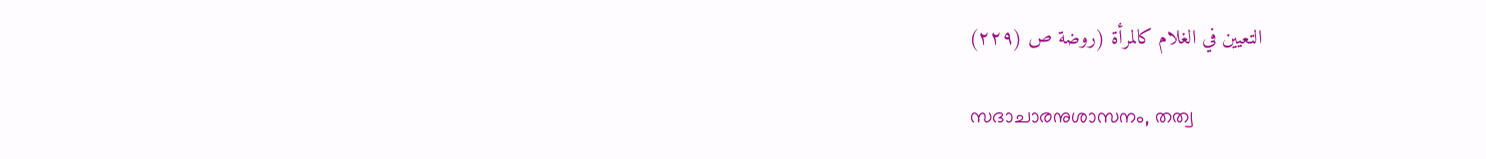التعيين في الغلام كالمرأة (روضة ص (۲۲۹)

സദാചാരനുശാസനം, തത്വ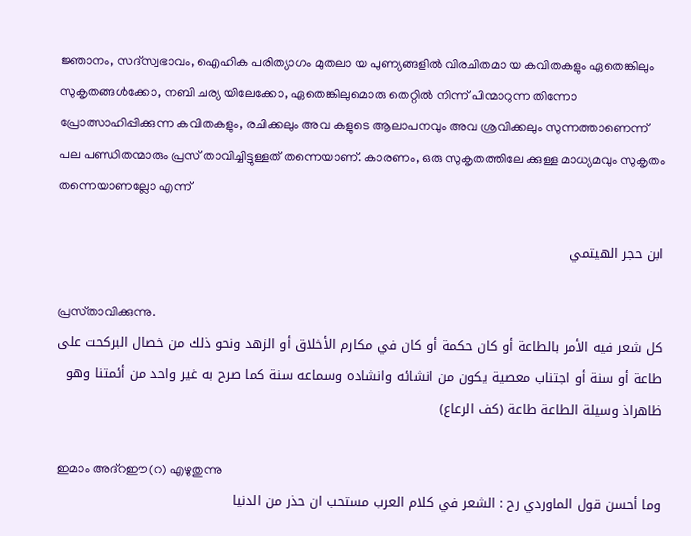ജ്ഞാനം, സദ്‌സ്വഭാവം, ഐഹിക പരിത്യാഗം മുതലാ യ പുണ്യങ്ങളിൽ വിരചിതമാ യ കവിതകളും ഏതെങ്കിലും സുകൃതങ്ങൾക്കോ, നബി ചര്യ യിലേക്കോ, ഏതെങ്കിലുമൊരു തെറ്റിൽ നിന്ന് പിന്മാറുന്ന തിന്നോ പ്രോത്സാഹിപ്പിക്കുന്ന കവിതകളും, രചിക്കലും അവ കളുടെ ആലാപനവും അവ ശ്രവിക്കലും സുന്നത്താണെന്ന് പല പണ്ഡിതന്മാരും പ്രസ് താവിച്ചിട്ടുള്ളത് തന്നെയാണ്. കാരണം, ഒരു സുകൃതത്തിലേ ക്കുള്ള മാധ്യമവും സുകൃതം തന്നെയാണല്ലോ എന്ന്

ابن حجر الهيتمي

പ്രസ്‌താവിക്കുന്നു.
كل شعر فيه الأمر بالطاعة أو كان حكمة أو كان في مكارم الأخلاق أو الزهد ونحو ذلك من خصال البركحت على طاعة أو سنة أو اجتناب معصية يكون من انشائه وانشاده وسماعه سنة كما صرح به غير واحد من أئمتنا وهو ظاهراذ وسيلة الطاعة طاعة (كف الرعاع)

ഇമാം അദ്റഈ(റ) എഴുതുന്നു
وما أحسن قول الماوردي رح : الشعر في كلام العرب مستحب ان حذر من الدنيا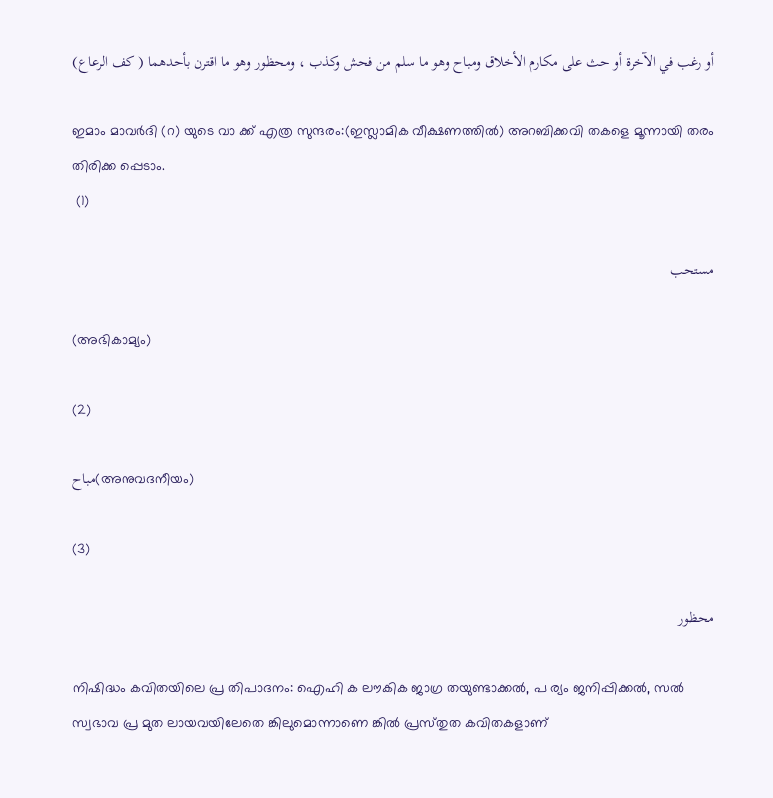أو رغب في الآخرة أو حث على مكارم الأخلاق ومباح وهو ما سلم من فحش وكذب ، ومحظور وهو ما اقترن بأحدهما ( كف الرعاع)

ഇമാം മാവർദി (റ) യുടെ വാ ക്ക് എത്ര സുന്ദരം:(ഇസ്ലാമിക വീക്ഷണത്തിൽ) അറബിക്കവി തകളെ മൂന്നായി തരം തിരിക്ക പ്പെടാം.
 (1)

مستحب

(അഭികാമ്യം)

(2)

مباح(അനുവദനീയം)

(3)

محظور

നിഷിദ്ധം കവിതയിലെ പ്ര തിപാദനം: ഐഹി ക ലൗകിക ജാഗ്ര തയുണ്ടാക്കൽ, പ ര്യം ജനിപ്പിക്കൽ, സൽ സ്വഭാവ പ്ര മുത ലായവയിലേതെ ങ്കിലുമൊന്നാണെ ങ്കിൽ പ്രസ്‌തുത കവിതകളാണ്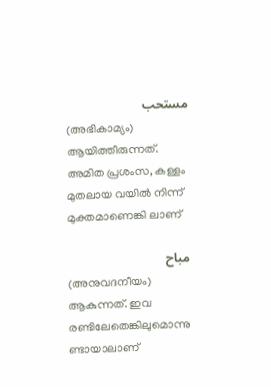مستحب
(അഭികാമ്യം) ആയിത്തീരുന്നത്. അമിത പ്രശംസ, കള്ളം മുതലായ വയിൽ നിന്ന് മുക്തമാണെങ്കി ലാണ്

مباح
(അനുവദനീയം) ആകുന്നത്. ഇവ രണ്ടിലേതെങ്കിലുമൊന്നു ണ്ടായാലാണ്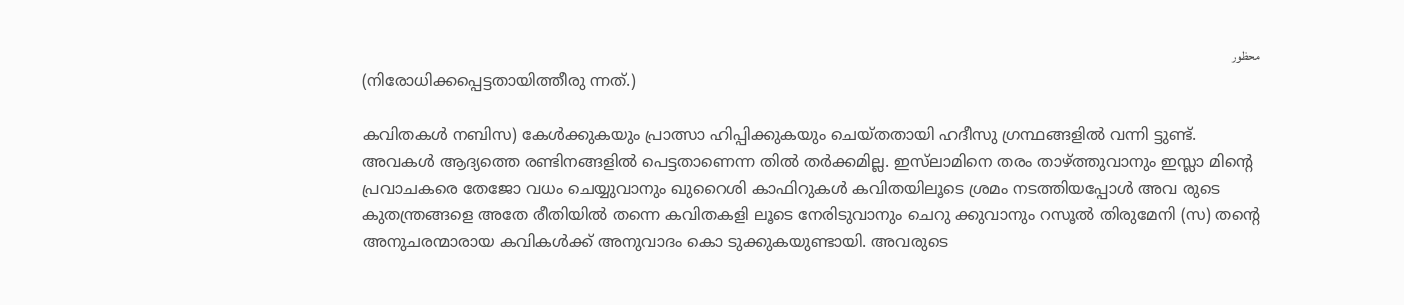محظور
(നിരോധിക്കപ്പെട്ടതായിത്തീരു ന്നത്.)

കവിതകൾ നബിസ) കേൾക്കുകയും പ്രാത്സാ ഹിപ്പിക്കുകയും ചെയ്‌തതായി ഹദീസു ഗ്രന്ഥങ്ങളിൽ വന്നി ട്ടുണ്ട്. അവകൾ ആദ്യത്തെ രണ്ടിനങ്ങളിൽ പെട്ടതാണെന്ന തിൽ തർക്കമില്ല. ഇസ്‌ലാമിനെ തരം താഴ്ത്തുവാനും ഇസ്ല‌ാ മിൻ്റെ പ്രവാചകരെ തേജോ വധം ചെയ്യുവാനും ഖുറൈശി കാഫിറുകൾ കവിതയിലൂടെ ശ്രമം നടത്തിയപ്പോൾ അവ രുടെ കുതന്ത്രങ്ങളെ അതേ രീതിയിൽ തന്നെ കവിതകളി ലൂടെ നേരിടുവാനും ചെറു ക്കുവാനും റസൂൽ തിരുമേനി (സ) തൻ്റെ അനുചരന്മാരായ കവികൾക്ക് അനുവാദം കൊ ടുക്കുകയുണ്ടായി. അവരുടെ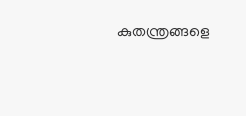കുതന്ത്രങ്ങളെ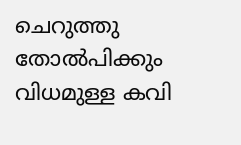ചെറുത്തു തോൽപിക്കും വിധമുള്ള കവി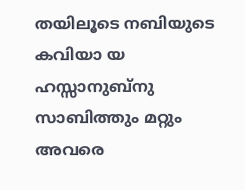തയിലൂടെ നബിയുടെ കവിയാ യ ഹസ്സാനുബ്നു സാബിത്തും മറ്റും അവരെ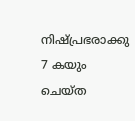നിഷ്പ്രഭരാക്കു 7 കയും ചെയ്‌ത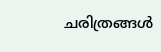ചരിത്രങ്ങൾ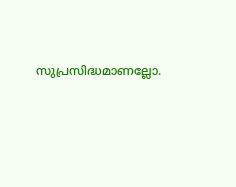സുപ്രസിദ്ധമാണല്ലോ.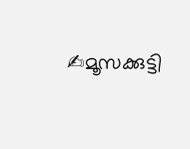✍മൂസക്കുട്ടി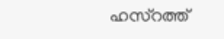ഹസ്റത്ത്